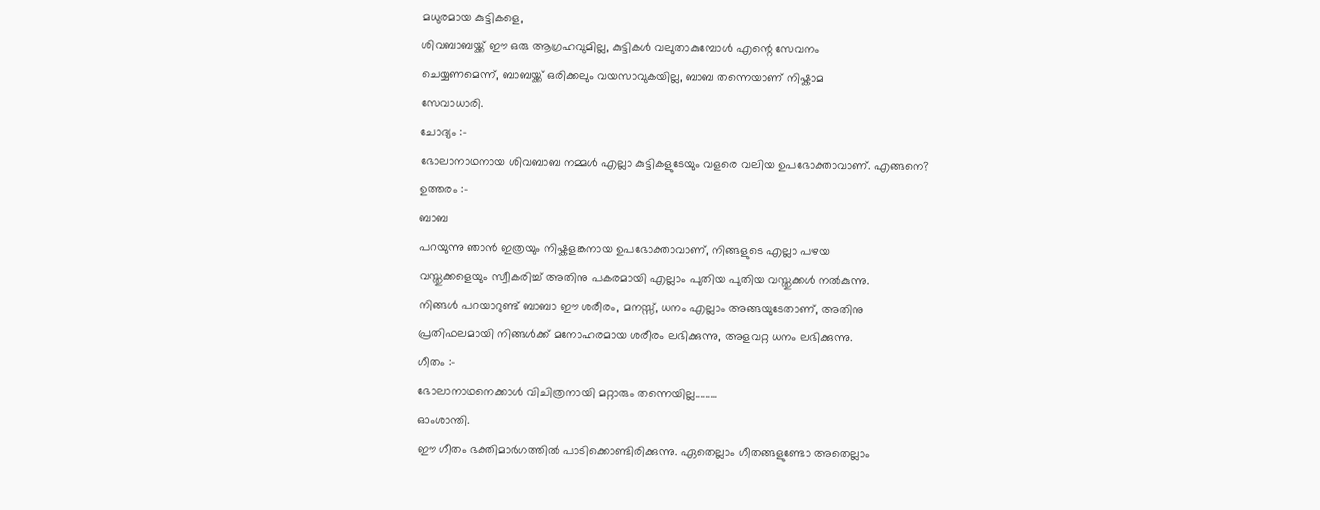മധുരമായ കുട്ടികളെ,
ശിവബാബയ്ക്ക് ഈ ഒരു ആഗ്രഹവുമില്ല, കുട്ടികൾ വലുതാകുമ്പോൾ എന്റെ സേവനം
ചെയ്യണമെന്ന്, ബാബയ്ക്ക് ഒരിക്കലും വയസാവുകയില്ല, ബാബ തന്നെയാണ് നിഷ്കാമ
സേവാധാരി.
ചോദ്യം :-
ഭോലാനാഥനായ ശിവബാബ നമ്മൾ എല്ലാ കുട്ടികളുടേയും വളരെ വലിയ ഉപഭോക്താവാണ്. എങ്ങനെ?
ഉത്തരം :-
ബാബ
പറയുന്നു ഞാൻ ഇത്രയും നിഷ്കളങ്കനായ ഉപഭോക്താവാണ്, നിങ്ങളുടെ എല്ലാ പഴയ
വസ്തുക്കളെയും സ്വീകരിച്ച് അതിനു പകരമായി എല്ലാം പുതിയ പുതിയ വസ്തുക്കൾ നൽകുന്നു.
നിങ്ങൾ പറയാറുണ്ട് ബാബാ ഈ ശരീരം, മനസ്സ്, ധനം എല്ലാം അങ്ങയുടേതാണ്, അതിനു
പ്രതിഫലമായി നിങ്ങൾക്ക് മനോഹരമായ ശരീരം ലഭിക്കുന്നു, അളവറ്റ ധനം ലഭിക്കുന്നു.
ഗീതം :-
ഭോലാനാഥനെക്കാൾ വിചിത്രനായി മറ്റാരും തന്നെയില്ല.........
ഓംശാന്തി.
ഈ ഗീതം ഭക്തിമാർഗത്തിൽ പാടിക്കൊണ്ടിരിക്കുന്നു. ഏതെല്ലാം ഗീതങ്ങളുണ്ടോ അതെല്ലാം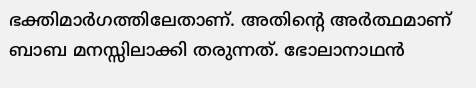ഭക്തിമാർഗത്തിലേതാണ്. അതിന്റെ അർത്ഥമാണ് ബാബ മനസ്സിലാക്കി തരുന്നത്. ഭോലാനാഥൻ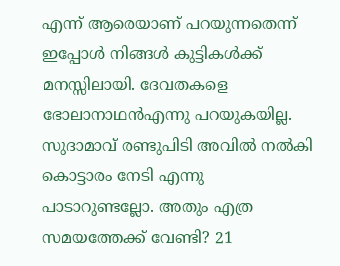എന്ന് ആരെയാണ് പറയുന്നതെന്ന് ഇപ്പോൾ നിങ്ങൾ കുട്ടികൾക്ക് മനസ്സിലായി. ദേവതകളെ
ഭോലാനാഥൻഎന്നു പറയുകയില്ല. സുദാമാവ് രണ്ടുപിടി അവിൽ നൽകി കൊട്ടാരം നേടി എന്നു
പാടാറുണ്ടല്ലോ. അതും എത്ര സമയത്തേക്ക് വേണ്ടി? 21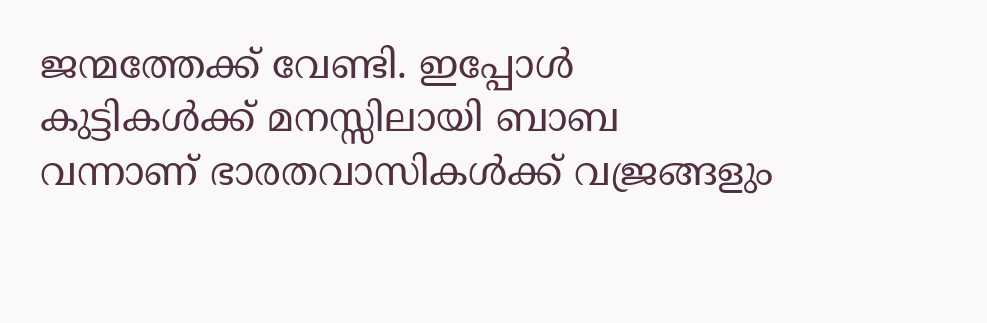ജന്മത്തേക്ക് വേണ്ടി. ഇപ്പോൾ
കുട്ടികൾക്ക് മനസ്സിലായി ബാബ വന്നാണ് ഭാരതവാസികൾക്ക് വജ്രങ്ങളും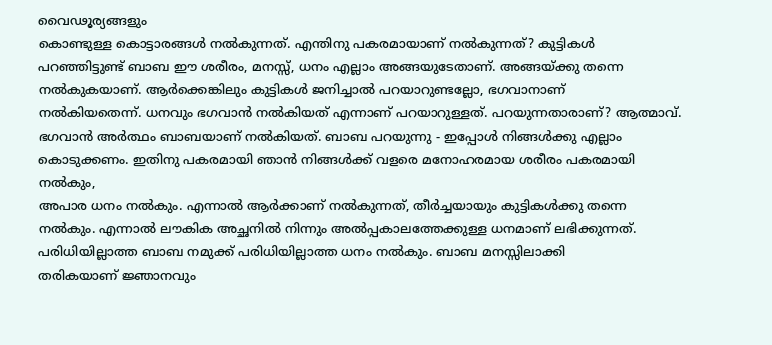വൈഢൂര്യങ്ങളും
കൊണ്ടുള്ള കൊട്ടാരങ്ങൾ നൽകുന്നത്. എന്തിനു പകരമായാണ് നൽകുന്നത്? കുട്ടികൾ
പറഞ്ഞിട്ടുണ്ട് ബാബ ഈ ശരീരം, മനസ്സ്, ധനം എല്ലാം അങ്ങയുടേതാണ്. അങ്ങയ്ക്കു തന്നെ
നൽകുകയാണ്. ആർക്കെങ്കിലും കുട്ടികൾ ജനിച്ചാൽ പറയാറുണ്ടല്ലോ, ഭഗവാനാണ്
നൽകിയതെന്ന്. ധനവും ഭഗവാൻ നൽകിയത് എന്നാണ് പറയാറുള്ളത്. പറയുന്നതാരാണ്? ആത്മാവ്.
ഭഗവാൻ അർത്ഥം ബാബയാണ് നൽകിയത്. ബാബ പറയുന്നു - ഇപ്പോൾ നിങ്ങൾക്കു എല്ലാം
കൊടുക്കണം. ഇതിനു പകരമായി ഞാൻ നിങ്ങൾക്ക് വളരെ മനോഹരമായ ശരീരം പകരമായി നൽകും,
അപാര ധനം നൽകും. എന്നാൽ ആർക്കാണ് നൽകുന്നത്, തീർച്ചയായും കുട്ടികൾക്കു തന്നെ
നൽകും. എന്നാൽ ലൗകിക അച്ഛനിൽ നിന്നും അൽപ്പകാലത്തേക്കുള്ള ധനമാണ് ലഭിക്കുന്നത്.
പരിധിയില്ലാത്ത ബാബ നമുക്ക് പരിധിയില്ലാത്ത ധനം നൽകും. ബാബ മനസ്സിലാക്കി
തരികയാണ് ജ്ഞാനവും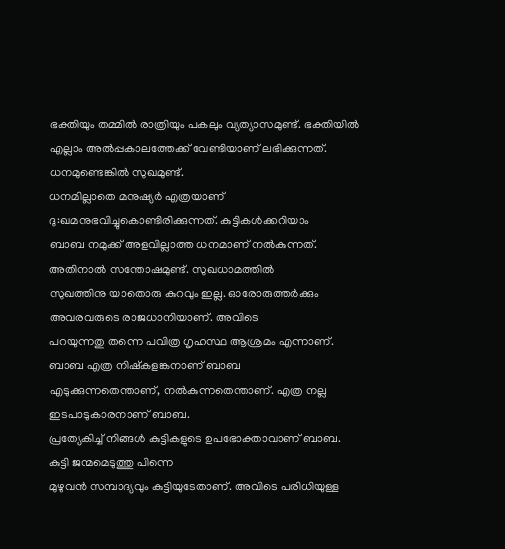ഭക്തിയും തമ്മിൽ രാത്രിയും പകലും വ്യത്യാസമുണ്ട്. ഭക്തിയിൽ
എല്ലാം അൽപ്പകാലത്തേക്ക് വേണ്ടിയാണ് ലഭിക്കുന്നത്. ധനമുണ്ടെങ്കിൽ സുഖമുണ്ട്.
ധനമില്ലാതെ മനുഷ്യർ എത്രയാണ് ദു:ഖമനുഭവിച്ചുകൊണ്ടിരിക്കുന്നത്. കുട്ടികൾക്കറിയാം
ബാബ നമുക്ക് അളവില്ലാത്ത ധനമാണ് നൽകുന്നത്. അതിനാൽ സന്തോഷമുണ്ട്. സുഖധാമത്തിൽ
സുഖത്തിനു യാതൊരു കുറവും ഇല്ല. ഓരോരുത്തർക്കും അവരവരുടെ രാജധാനിയാണ്. അവിടെ
പറയുന്നതു തന്നെ പവിത്ര ഗൃഹസ്ഥ ആശ്രമം എന്നാണ്. ബാബ എത്ര നിഷ്കളങ്കനാണ് ബാബ
എടുക്കുന്നതെന്താണ്, നൽകുന്നതെന്താണ്. എത്ര നല്ല ഇടപാടുകാരനാണ് ബാബ.
പ്രത്യേകിച്ച് നിങ്ങൾ കുട്ടികളുടെ ഉപഭോക്താവാണ് ബാബ. കുട്ടി ജന്മമെടുത്തു പിന്നെ
മുഴുവൻ സമ്പാദ്യവും കുട്ടിയുടേതാണ്. അവിടെ പരിധിയുള്ള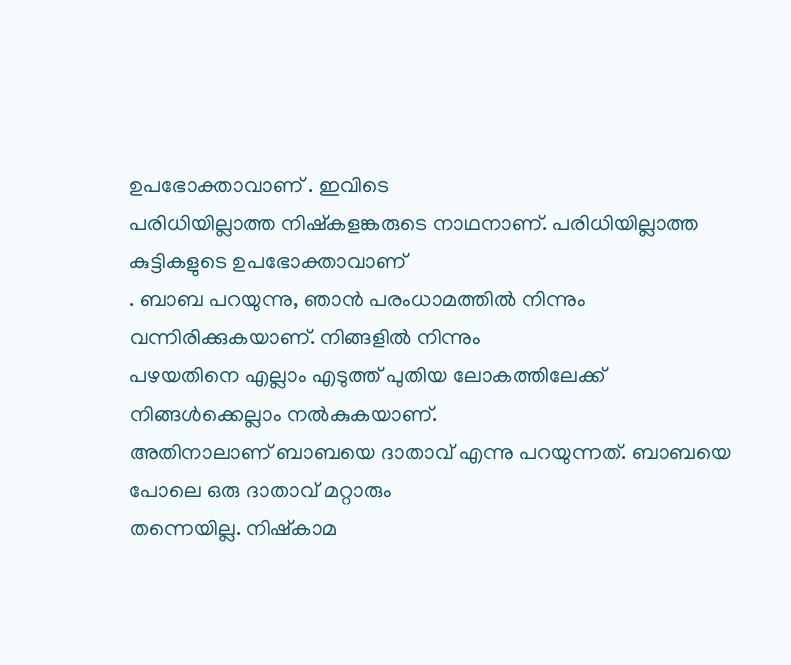ഉപഭോക്താവാണ് . ഇവിടെ
പരിധിയില്ലാത്ത നിഷ്കളങ്കരുടെ നാഥനാണ്. പരിധിയില്ലാത്ത കുട്ടികളുടെ ഉപഭോക്താവാണ്
. ബാബ പറയുന്നു, ഞാൻ പരംധാമത്തിൽ നിന്നും വന്നിരിക്കുകയാണ്. നിങ്ങളിൽ നിന്നും
പഴയതിനെ എല്ലാം എടുത്ത് പുതിയ ലോകത്തിലേക്ക് നിങ്ങൾക്കെല്ലാം നൽകുകയാണ്.
അതിനാലാണ് ബാബയെ ദാതാവ് എന്നു പറയുന്നത്. ബാബയെ പോലെ ഒരു ദാതാവ് മറ്റാരും
തന്നെയില്ല. നിഷ്കാമ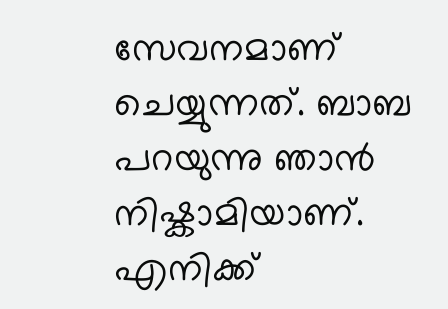സേവനമാണ് ചെയ്യുന്നത്. ബാബ പറയുന്നു ഞാൻ നിഷ്കാമിയാണ്.
എനിക്ക്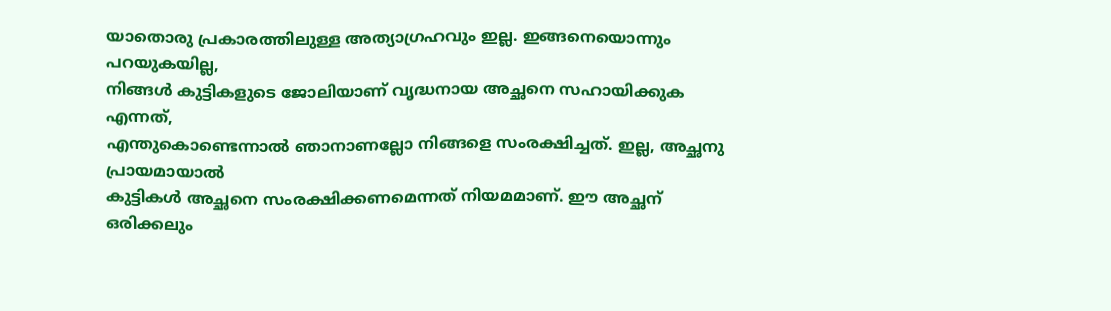യാതൊരു പ്രകാരത്തിലുള്ള അത്യാഗ്രഹവും ഇല്ല. ഇങ്ങനെയൊന്നും പറയുകയില്ല,
നിങ്ങൾ കുട്ടികളുടെ ജോലിയാണ് വൃദ്ധനായ അച്ഛനെ സഹായിക്കുക എന്നത്,
എന്തുകൊണ്ടെന്നാൽ ഞാനാണല്ലോ നിങ്ങളെ സംരക്ഷിച്ചത്. ഇല്ല, അച്ഛനു പ്രായമായാൽ
കുട്ടികൾ അച്ഛനെ സംരക്ഷിക്കണമെന്നത് നിയമമാണ്. ഈ അച്ഛന് ഒരിക്കലും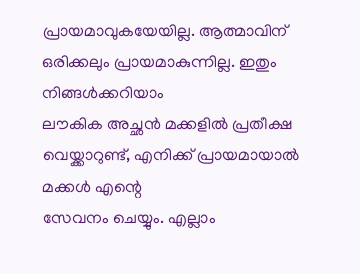പ്രായമാവുകയേയില്ല. ആത്മാവിന് ഒരിക്കലും പ്രായമാകുന്നില്ല. ഇതും നിങ്ങൾക്കറിയാം
ലൗകിക അച്ഛൻ മക്കളിൽ പ്രതീക്ഷ വെയ്ക്കാറുണ്ട്, എനിക്ക് പ്രായമായാൽ മക്കൾ എന്റെ
സേവനം ചെയ്യും. എല്ലാം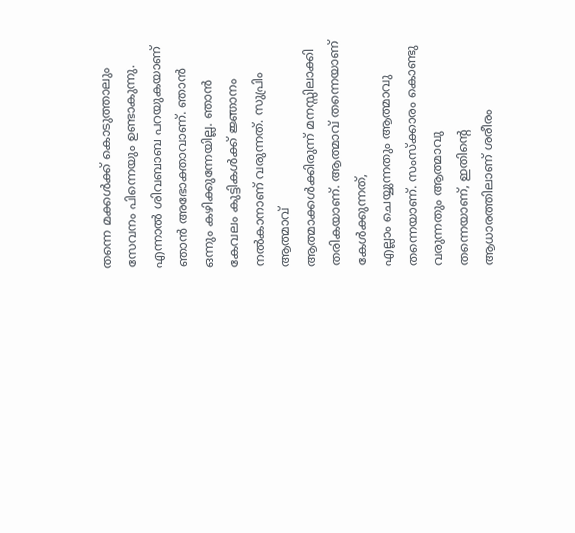തന്നെ മക്കൾക്ക് കൊടുത്താലും സേവനം പിന്നെയും ഉണ്ടാകുന്നു.
എന്നാൽ ശിവബാബ പറയുകയാണ് ഞാൻ അഭോക്താവാണ്. ഞാൻ ഒന്നും കഴിക്കുന്നേയില്ല. ഞാൻ
കേവലം കുട്ടികൾക്ക് ജ്ഞാനം നൽകാനാണ് വരുന്നത്. സുപ്രിം ആത്മാവ്
ആത്മാക്കൾക്കിരുന്ന് മനസ്സിലാക്കി തരികയാണ്. ആത്മാവ് തന്നെയാണ് കേൾക്കുന്നത്,
എല്ലാം ചെയ്യുന്നതും ആത്മാവു തന്നെയാണ്. സംസ്ക്കാരം കൊണ്ടു വരുന്നതും ആത്മാവു
തന്നെയാണ്, ഇതിന്റെ ആധാരത്തിലാണ് ശരീരം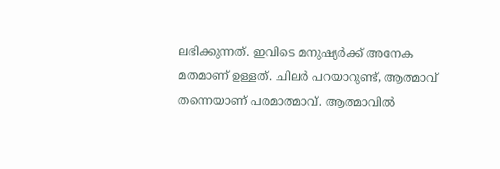ലഭിക്കുന്നത്. ഇവിടെ മനുഷ്യർക്ക് അനേക
മതമാണ് ഉള്ളത്. ചിലർ പറയാറുണ്ട്, ആത്മാവ് തന്നെയാണ് പരമാത്മാവ്. ആത്മാവിൽ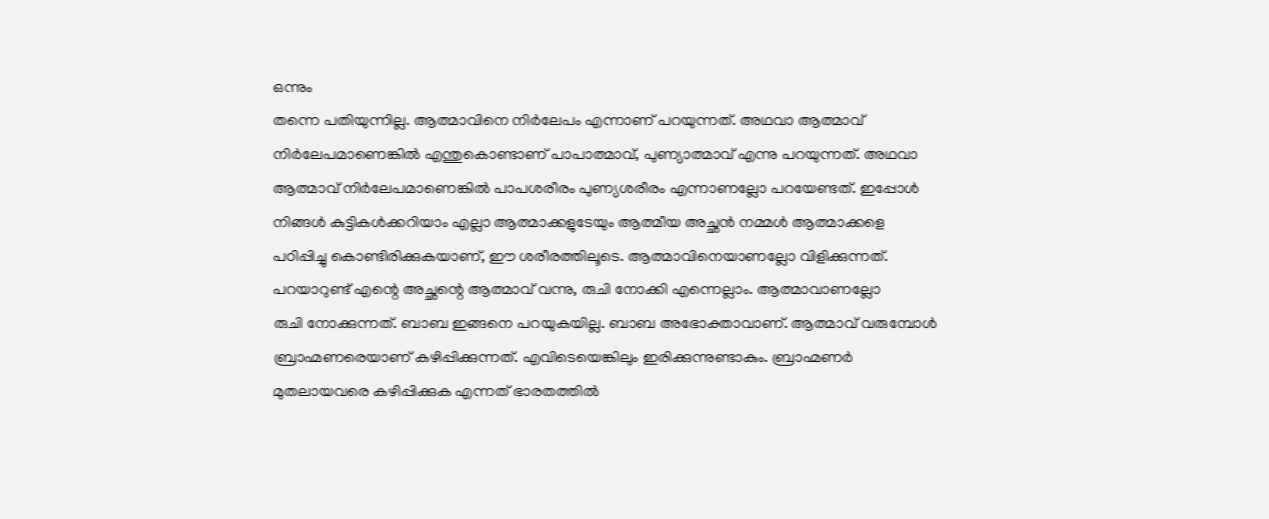ഒന്നും
തന്നെ പതിയുന്നില്ല. ആത്മാവിനെ നിർലേപം എന്നാണ് പറയുന്നത്. അഥവാ ആത്മാവ്
നിർലേപമാണെങ്കിൽ എന്തുകൊണ്ടാണ് പാപാത്മാവ്, പുണ്യാത്മാവ് എന്നു പറയുന്നത്. അഥവാ
ആത്മാവ് നിർലേപമാണെങ്കിൽ പാപശരീരം പുണ്യശരീരം എന്നാണല്ലോ പറയേണ്ടത്. ഇപ്പോൾ
നിങ്ങൾ കുട്ടികൾക്കറിയാം എല്ലാ ആത്മാക്കളുടേയും ആത്മീയ അച്ഛൻ നമ്മൾ ആത്മാക്കളെ
പഠിപ്പിച്ചു കൊണ്ടിരിക്കുകയാണ്, ഈ ശരീരത്തിലൂടെ. ആത്മാവിനെയാണല്ലോ വിളിക്കുന്നത്.
പറയാറുണ്ട് എന്റെ അച്ഛന്റെ ആത്മാവ് വന്നു, രുചി നോക്കി എന്നെല്ലാം. ആത്മാവാണല്ലോ
രുചി നോക്കുന്നത്. ബാബ ഇങ്ങനെ പറയുകയില്ല. ബാബ അഭോക്താവാണ്. ആത്മാവ് വരുമ്പോൾ
ബ്രാഹ്മണരെയാണ് കഴിപ്പിക്കുന്നത്. എവിടെയെങ്കിലും ഇരിക്കുന്നുണ്ടാകും. ബ്രാഹ്മണർ
മുതലായവരെ കഴിപ്പിക്കുക എന്നത് ഭാരതത്തിൽ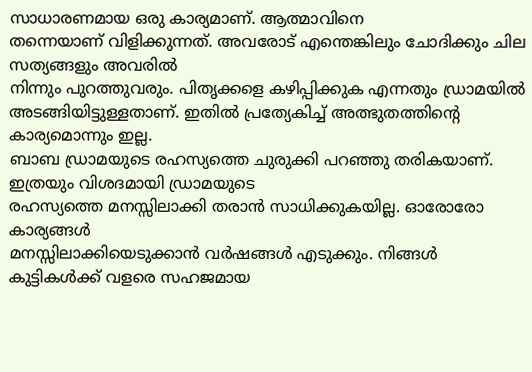സാധാരണമായ ഒരു കാര്യമാണ്. ആത്മാവിനെ
തന്നെയാണ് വിളിക്കുന്നത്. അവരോട് എന്തെങ്കിലും ചോദിക്കും ചില സത്യങ്ങളും അവരിൽ
നിന്നും പുറത്തുവരും. പിതൃക്കളെ കഴിപ്പിക്കുക എന്നതും ഡ്രാമയിൽ
അടങ്ങിയിട്ടുള്ളതാണ്. ഇതിൽ പ്രത്യേകിച്ച് അത്ഭുതത്തിന്റെ കാര്യമൊന്നും ഇല്ല.
ബാബ ഡ്രാമയുടെ രഹസ്യത്തെ ചുരുക്കി പറഞ്ഞു തരികയാണ്. ഇത്രയും വിശദമായി ഡ്രാമയുടെ
രഹസ്യത്തെ മനസ്സിലാക്കി തരാൻ സാധിക്കുകയില്ല. ഓരോരോ കാര്യങ്ങൾ
മനസ്സിലാക്കിയെടുക്കാൻ വർഷങ്ങൾ എടുക്കും. നിങ്ങൾ കുട്ടികൾക്ക് വളരെ സഹജമായ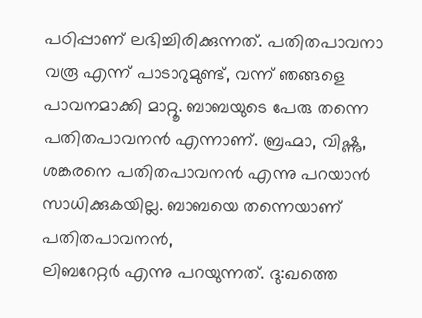പഠിപ്പാണ് ലഭിച്ചിരിക്കുന്നത്. പതിതപാവനാ വരൂ എന്ന് പാടാറുമുണ്ട്, വന്ന് ഞങ്ങളെ
പാവനമാക്കി മാറ്റൂ. ബാബയുടെ പേരു തന്നെ പതിതപാവനൻ എന്നാണ്. ബ്രഹ്മാ, വിഷ്ണു,
ശങ്കരനെ പതിതപാവനൻ എന്നു പറയാൻ സാധിക്കുകയില്ല. ബാബയെ തന്നെയാണ് പതിതപാവനൻ,
ലിബറേറ്റർ എന്നു പറയുന്നത്. ദു:ഖത്തെ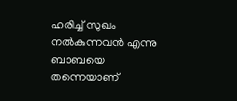ഹരിച്ച് സുഖം നൽകുന്നവൻ എന്നു ബാബയെ
തന്നെയാണ്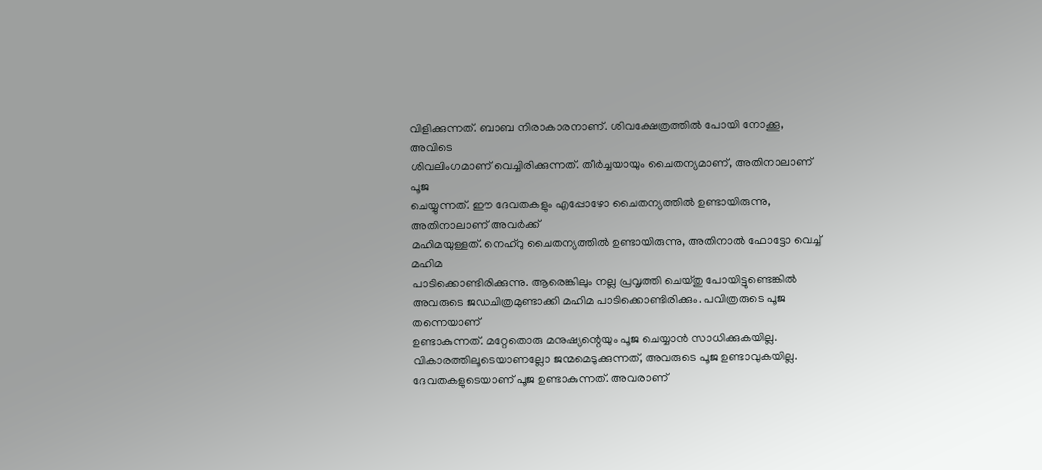വിളിക്കുന്നത്. ബാബ നിരാകാരനാണ്. ശിവക്ഷേത്രത്തിൽ പോയി നോക്കൂ, അവിടെ
ശിവലിംഗമാണ് വെച്ചിരിക്കുന്നത്. തീർച്ചയായും ചൈതന്യമാണ്, അതിനാലാണ് പൂജ
ചെയ്യുന്നത്. ഈ ദേവതകളും എപ്പോഴോ ചൈതന്യത്തിൽ ഉണ്ടായിരുന്നു, അതിനാലാണ് അവർക്ക്
മഹിമയുള്ളത്. നെഹ്റു ചൈതന്യത്തിൽ ഉണ്ടായിരുന്നു, അതിനാൽ ഫോട്ടോ വെച്ച് മഹിമ
പാടിക്കൊണ്ടിരിക്കുന്നു. ആരെങ്കിലും നല്ല പ്രവൃത്തി ചെയ്തു പോയിട്ടുണ്ടെങ്കിൽ
അവരുടെ ജഡചിത്രമുണ്ടാക്കി മഹിമ പാടിക്കൊണ്ടിരിക്കും. പവിത്രരുടെ പൂജ തന്നെയാണ്
ഉണ്ടാകുന്നത്. മറ്റേതൊരു മനുഷ്യന്റെയും പൂജ ചെയ്യാൻ സാധിക്കുകയില്ല.
വികാരത്തിലൂടെയാണല്ലോ ജന്മമെടുക്കുന്നത്, അവരുടെ പൂജ ഉണ്ടാവുകയില്ല.
ദേവതകളുടെയാണ് പൂജ ഉണ്ടാകുന്നത്. അവരാണ്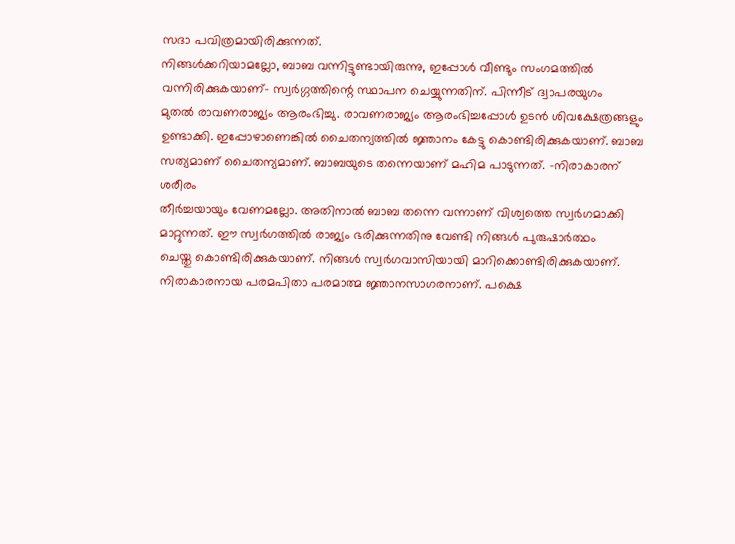സദാ പവിത്രമായിരിക്കുന്നത്.
നിങ്ങൾക്കറിയാമല്ലോ, ബാബ വന്നിട്ടുണ്ടായിരുന്നു, ഇപ്പോൾ വീണ്ടും സംഗമത്തിൽ
വന്നിരിക്കുകയാണ്- സ്വർഗ്ഗത്തിന്റെ സ്ഥാപന ചെയ്യുന്നതിന്. പിന്നീട് ദ്വാപരയുഗം
മുതൽ രാവണരാജ്യം ആരംഭിച്ചു. രാവണരാജ്യം ആരംഭിച്ചപ്പോൾ ഉടൻ ശിവക്ഷേത്രങ്ങളും
ഉണ്ടാക്കി. ഇപ്പോഴാണെങ്കിൽ ചൈതന്യത്തിൽ ജ്ഞാനം കേട്ടു കൊണ്ടിരിക്കുകയാണ്. ബാബ
സത്യമാണ് ചൈതന്യമാണ്. ബാബയുടെ തന്നെയാണ് മഹിമ പാടുന്നത്. -നിരാകാരന് ശരീരം
തീർച്ചയായും വേണമല്ലോ. അതിനാൽ ബാബ തന്നെ വന്നാണ് വിശ്വത്തെ സ്വർഗമാക്കി
മാറ്റുന്നത്. ഈ സ്വർഗത്തിൽ രാജ്യം ഭരിക്കുന്നതിനു വേണ്ടി നിങ്ങൾ പുരുഷാർത്ഥം
ചെയ്തു കൊണ്ടിരിക്കുകയാണ്. നിങ്ങൾ സ്വർഗവാസിയായി മാറിക്കൊണ്ടിരിക്കുകയാണ്.
നിരാകാരനായ പരമപിതാ പരമാത്മ ജ്ഞാനസാഗരനാണ്. പക്ഷെ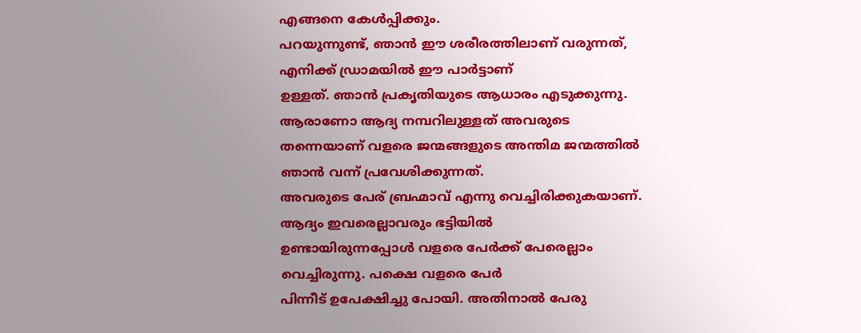എങ്ങനെ കേൾപ്പിക്കും.
പറയുന്നുണ്ട്, ഞാൻ ഈ ശരീരത്തിലാണ് വരുന്നത്, എനിക്ക് ഡ്രാമയിൽ ഈ പാർട്ടാണ്
ഉള്ളത്. ഞാൻ പ്രകൃതിയുടെ ആധാരം എടുക്കുന്നു. ആരാണോ ആദ്യ നമ്പറിലുള്ളത് അവരുടെ
തന്നെയാണ് വളരെ ജന്മങ്ങളുടെ അന്തിമ ജന്മത്തിൽ ഞാൻ വന്ന് പ്രവേശിക്കുന്നത്.
അവരുടെ പേര് ബ്രഹ്മാവ് എന്നു വെച്ചിരിക്കുകയാണ്. ആദ്യം ഇവരെല്ലാവരും ഭട്ടിയിൽ
ഉണ്ടായിരുന്നപ്പോൾ വളരെ പേർക്ക് പേരെല്ലാം വെച്ചിരുന്നു. പക്ഷെ വളരെ പേർ
പിന്നീട് ഉപേക്ഷിച്ചു പോയി. അതിനാൽ പേരു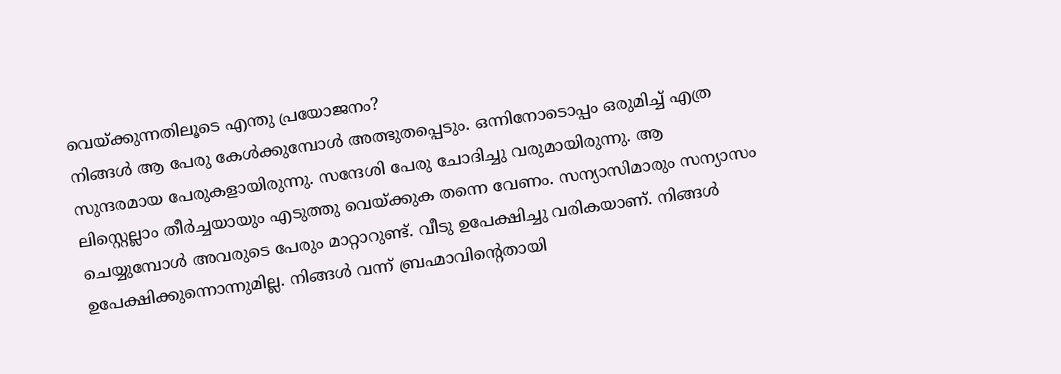വെയ്ക്കുന്നതിലൂടെ എന്തു പ്രയോജനം?
നിങ്ങൾ ആ പേരു കേൾക്കുമ്പോൾ അത്ഭുതപ്പെടും. ഒന്നിനോടൊപ്പം ഒരുമിച്ച് എത്ര
സുന്ദരമായ പേരുകളായിരുന്നു. സന്ദേശി പേരു ചോദിച്ചു വരുമായിരുന്നു. ആ
ലിസ്റ്റെല്ലാം തീർച്ചയായും എടുത്തു വെയ്ക്കുക തന്നെ വേണം. സന്യാസിമാരും സന്യാസം
ചെയ്യുമ്പോൾ അവരുടെ പേരും മാറ്റാറുണ്ട്. വീടു ഉപേക്ഷിച്ചു വരികയാണ്. നിങ്ങൾ
ഉപേക്ഷിക്കുന്നൊന്നുമില്ല. നിങ്ങൾ വന്ന് ബ്രഹ്മാവിന്റെതായി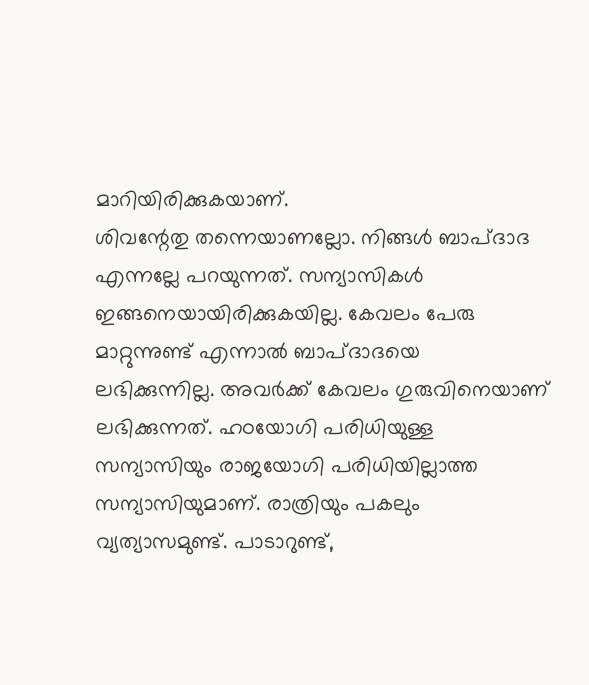മാറിയിരിക്കുകയാണ്.
ശിവന്റേതു തന്നെയാണല്ലോ. നിങ്ങൾ ബാപ്ദാദ എന്നല്ലേ പറയുന്നത്. സന്യാസികൾ
ഇങ്ങനെയായിരിക്കുകയില്ല. കേവലം പേരു മാറ്റുന്നുണ്ട് എന്നാൽ ബാപ്ദാദയെ
ലഭിക്കുന്നില്ല. അവർക്ക് കേവലം ഗുരുവിനെയാണ് ലഭിക്കുന്നത്. ഹഠയോഗി പരിധിയുള്ള
സന്യാസിയും രാജയോഗി പരിധിയില്ലാത്ത സന്യാസിയുമാണ്. രാത്രിയും പകലും
വ്യത്യാസമുണ്ട്. പാടാറുണ്ട്,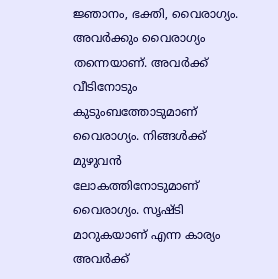ജ്ഞാനം, ഭക്തി, വൈരാഗ്യം. അവർക്കും വൈരാഗ്യം
തന്നെയാണ്. അവർക്ക് വീടിനോടും കുടുംബത്തോടുമാണ് വൈരാഗ്യം. നിങ്ങൾക്ക് മുഴുവൻ
ലോകത്തിനോടുമാണ് വൈരാഗ്യം. സൃഷ്ടി മാറുകയാണ് എന്ന കാര്യം അവർക്ക്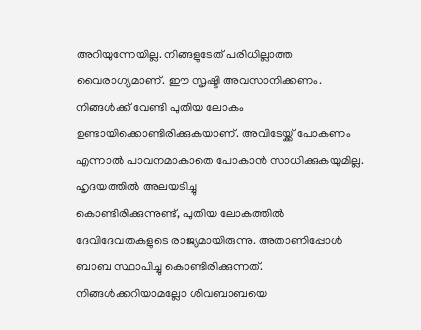അറിയുന്നേയില്ല. നിങ്ങളുടേത് പരിധില്ലാത്ത വൈരാഗ്യമാണ്. ഈ സൃഷ്ടി അവസാനിക്കണം.
നിങ്ങൾക്ക് വേണ്ടി പുതിയ ലോകം ഉണ്ടായിക്കൊണ്ടിരിക്കുകയാണ്. അവിടേയ്ക്ക് പോകണം
എന്നാൽ പാവനമാകാതെ പോകാൻ സാധിക്കുകയുമില്ല. ഹൃദയത്തിൽ അലയടിച്ചു
കൊണ്ടിരിക്കുന്നുണ്ട്, പുതിയ ലോകത്തിൽ ദേവിദേവതകളുടെ രാജ്യമായിരുന്നു. അതാണിപ്പോൾ
ബാബ സ്ഥാപിച്ചു കൊണ്ടിരിക്കുന്നത്. നിങ്ങൾക്കറിയാമല്ലോ ശിവബാബയെ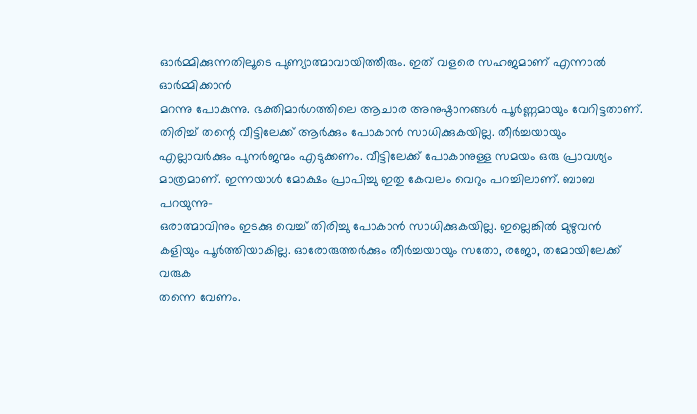ഓർമ്മിക്കുന്നതിലൂടെ പുണ്യാത്മാവായിത്തീരും. ഇത് വളരെ സഹജമാണ് എന്നാൽ ഓർമ്മിക്കാൻ
മറന്നു പോകുന്നു. ഭക്തിമാർഗത്തിലെ ആചാര അനുഷ്ഠാനങ്ങൾ പൂർണ്ണമായും വേറിട്ടതാണ്.
തിരിച്ച് തന്റെ വീട്ടിലേക്ക് ആർക്കും പോകാൻ സാധിക്കുകയില്ല. തീർച്ചയായും
എല്ലാവർക്കും പുനർജന്മം എടുക്കണം. വീട്ടിലേക്ക് പോകാനുള്ള സമയം ഒരു പ്രാവശ്യം
മാത്രമാണ്. ഇന്നയാൾ മോക്ഷം പ്രാപിച്ചു ഇതു കേവലം വെറും പറച്ചിലാണ്. ബാബ പറയുന്നു-
ഒരാത്മാവിനും ഇടക്കു വെച്ച് തിരിച്ചു പോകാൻ സാധിക്കുകയില്ല. ഇല്ലെങ്കിൽ മുഴുവൻ
കളിയും പൂർത്തിയാകില്ല. ഓരോരുത്തർക്കും തീർച്ചയായും സതോ, രജോ, തമോയിലേക്ക് വരുക
തന്നെ വേണം.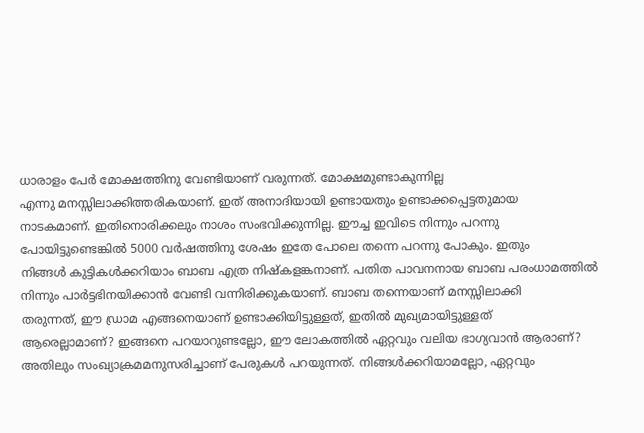ധാരാളം പേർ മോക്ഷത്തിനു വേണ്ടിയാണ് വരുന്നത്. മോക്ഷമുണ്ടാകുന്നില്ല
എന്നു മനസ്സിലാക്കിത്തരികയാണ്. ഇത് അനാദിയായി ഉണ്ടായതും ഉണ്ടാക്കപ്പെട്ടതുമായ
നാടകമാണ്. ഇതിനൊരിക്കലും നാശം സംഭവിക്കുന്നില്ല. ഈച്ച ഇവിടെ നിന്നും പറന്നു
പോയിട്ടുണ്ടെങ്കിൽ 5000 വർഷത്തിനു ശേഷം ഇതേ പോലെ തന്നെ പറന്നു പോകും. ഇതും
നിങ്ങൾ കുട്ടികൾക്കറിയാം ബാബ എത്ര നിഷ്കളങ്കനാണ്. പതിത പാവനനായ ബാബ പരംധാമത്തിൽ
നിന്നും പാർട്ടഭിനയിക്കാൻ വേണ്ടി വന്നിരിക്കുകയാണ്. ബാബ തന്നെയാണ് മനസ്സിലാക്കി
തരുന്നത്, ഈ ഡ്രാമ എങ്ങനെയാണ് ഉണ്ടാക്കിയിട്ടുള്ളത്, ഇതിൽ മുഖ്യമായിട്ടുള്ളത്
ആരെല്ലാമാണ്? ഇങ്ങനെ പറയാറുണ്ടല്ലോ, ഈ ലോകത്തിൽ ഏറ്റവും വലിയ ഭാഗ്യവാൻ ആരാണ്?
അതിലും സംഖ്യാക്രമമനുസരിച്ചാണ് പേരുകൾ പറയുന്നത്. നിങ്ങൾക്കറിയാമല്ലോ, ഏറ്റവും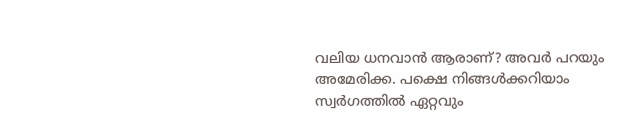വലിയ ധനവാൻ ആരാണ്? അവർ പറയും അമേരിക്ക. പക്ഷെ നിങ്ങൾക്കറിയാം സ്വർഗത്തിൽ ഏറ്റവും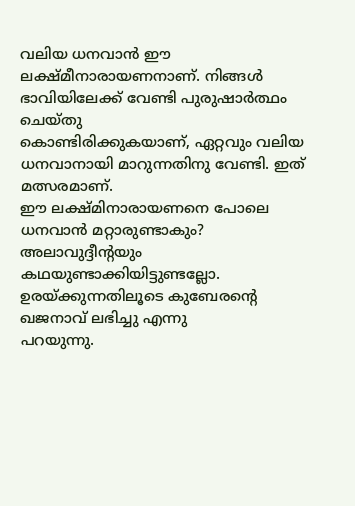വലിയ ധനവാൻ ഈ ലക്ഷ്മീനാരായണനാണ്. നിങ്ങൾ ഭാവിയിലേക്ക് വേണ്ടി പുരുഷാർത്ഥം ചെയ്തു
കൊണ്ടിരിക്കുകയാണ്, ഏറ്റവും വലിയ ധനവാനായി മാറുന്നതിനു വേണ്ടി. ഇത് മത്സരമാണ്.
ഈ ലക്ഷ്മിനാരായണനെ പോലെ ധനവാൻ മറ്റാരുണ്ടാകും? അലാവുദ്ദീന്റയും
കഥയുണ്ടാക്കിയിട്ടുണ്ടല്ലോ. ഉരയ്ക്കുന്നതിലൂടെ കുബേരന്റെ ഖജനാവ് ലഭിച്ചു എന്നു
പറയുന്നു.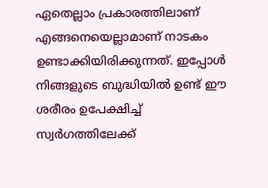ഏതെല്ലാം പ്രകാരത്തിലാണ് എങ്ങനെയെല്ലാമാണ് നാടകം
ഉണ്ടാക്കിയിരിക്കുന്നത്. ഇപ്പോൾ നിങ്ങളുടെ ബുദ്ധിയിൽ ഉണ്ട് ഈ ശരീരം ഉപേക്ഷിച്ച്
സ്വർഗത്തിലേക്ക്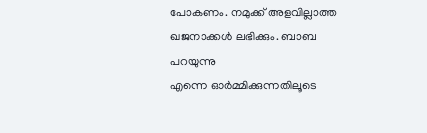പോകണം. നമുക്ക് അളവില്ലാത്ത ഖജനാക്കൾ ലഭിക്കും. ബാബ പറയുന്നു
എന്നെ ഓർമ്മിക്കുന്നതിലൂടെ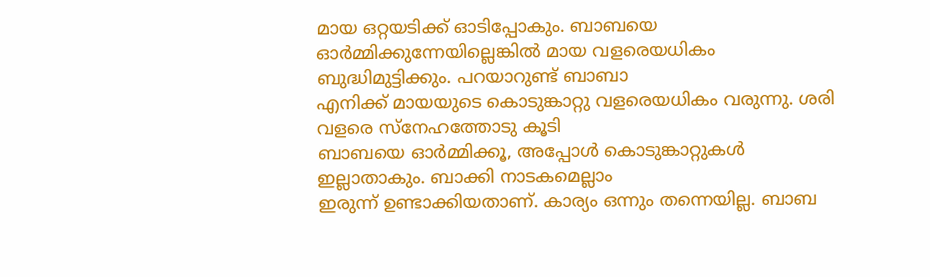മായ ഒറ്റയടിക്ക് ഓടിപ്പോകും. ബാബയെ
ഓർമ്മിക്കുന്നേയില്ലെങ്കിൽ മായ വളരെയധികം ബുദ്ധിമുട്ടിക്കും. പറയാറുണ്ട് ബാബാ
എനിക്ക് മായയുടെ കൊടുങ്കാറ്റു വളരെയധികം വരുന്നു. ശരി വളരെ സ്നേഹത്തോടു കൂടി
ബാബയെ ഓർമ്മിക്കൂ, അപ്പോൾ കൊടുങ്കാറ്റുകൾ ഇല്ലാതാകും. ബാക്കി നാടകമെല്ലാം
ഇരുന്ന് ഉണ്ടാക്കിയതാണ്. കാര്യം ഒന്നും തന്നെയില്ല. ബാബ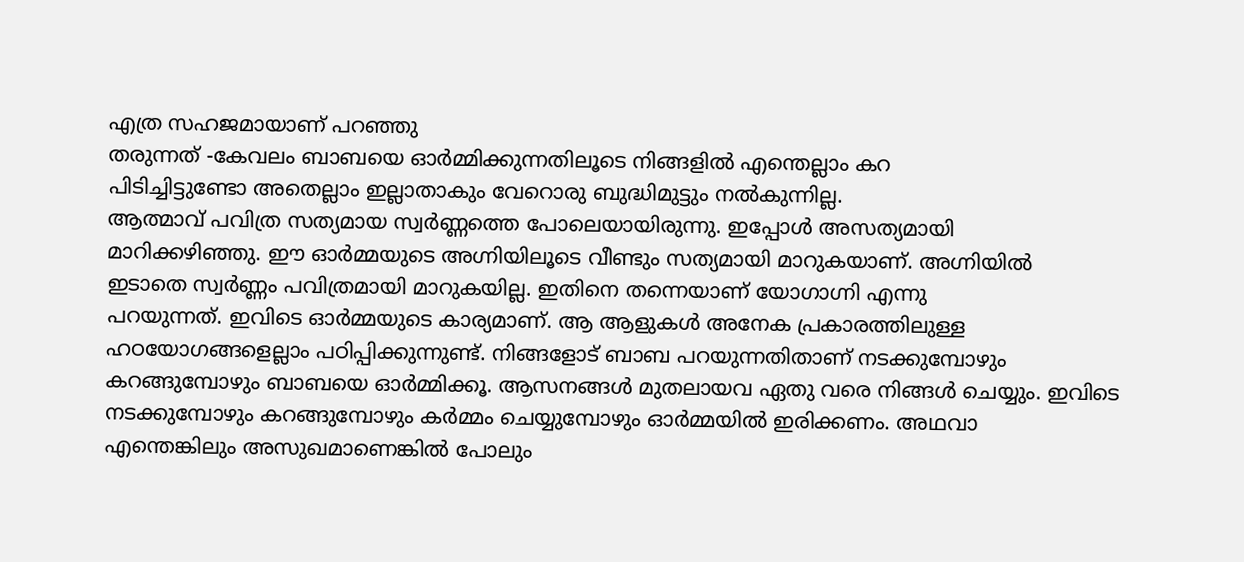എത്ര സഹജമായാണ് പറഞ്ഞു
തരുന്നത് -കേവലം ബാബയെ ഓർമ്മിക്കുന്നതിലൂടെ നിങ്ങളിൽ എന്തെല്ലാം കറ
പിടിച്ചിട്ടുണ്ടോ അതെല്ലാം ഇല്ലാതാകും വേറൊരു ബുദ്ധിമുട്ടും നൽകുന്നില്ല.
ആത്മാവ് പവിത്ര സത്യമായ സ്വർണ്ണത്തെ പോലെയായിരുന്നു. ഇപ്പോൾ അസത്യമായി
മാറിക്കഴിഞ്ഞു. ഈ ഓർമ്മയുടെ അഗ്നിയിലൂടെ വീണ്ടും സത്യമായി മാറുകയാണ്. അഗ്നിയിൽ
ഇടാതെ സ്വർണ്ണം പവിത്രമായി മാറുകയില്ല. ഇതിനെ തന്നെയാണ് യോഗാഗ്നി എന്നു
പറയുന്നത്. ഇവിടെ ഓർമ്മയുടെ കാര്യമാണ്. ആ ആളുകൾ അനേക പ്രകാരത്തിലുള്ള
ഹഠയോഗങ്ങളെല്ലാം പഠിപ്പിക്കുന്നുണ്ട്. നിങ്ങളോട് ബാബ പറയുന്നതിതാണ് നടക്കുമ്പോഴും
കറങ്ങുമ്പോഴും ബാബയെ ഓർമ്മിക്കൂ. ആസനങ്ങൾ മുതലായവ ഏതു വരെ നിങ്ങൾ ചെയ്യും. ഇവിടെ
നടക്കുമ്പോഴും കറങ്ങുമ്പോഴും കർമ്മം ചെയ്യുമ്പോഴും ഓർമ്മയിൽ ഇരിക്കണം. അഥവാ
എന്തെങ്കിലും അസുഖമാണെങ്കിൽ പോലും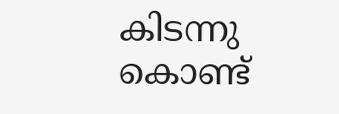കിടന്നു കൊണ്ട്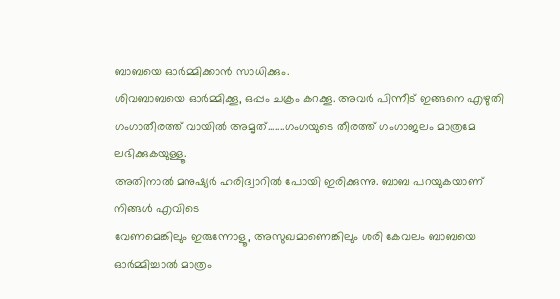ബാബയെ ഓർമ്മിക്കാൻ സാധിക്കും.
ശിവബാബയെ ഓർമ്മിക്കൂ, ഒപ്പം ചക്രം കറക്കൂ. അവർ പിന്നീട് ഇങ്ങനെ എഴുതി
ഗംഗാതീരത്ത് വായിൽ അമൃത്.......ഗംഗയുടെ തീരത്ത് ഗംഗാജലം മാത്രമേ ലഭിക്കുകയുള്ളൂ.
അതിനാൽ മനുഷ്യർ ഹരിദ്വാറിൽ പോയി ഇരിക്കുന്നു. ബാബ പറയുകയാണ് നിങ്ങൾ എവിടെ
വേണമെങ്കിലും ഇരുന്നോളൂ, അസുഖമാണെങ്കിലും ശരി കേവലം ബാബയെ ഓർമ്മിച്ചാൽ മാത്രം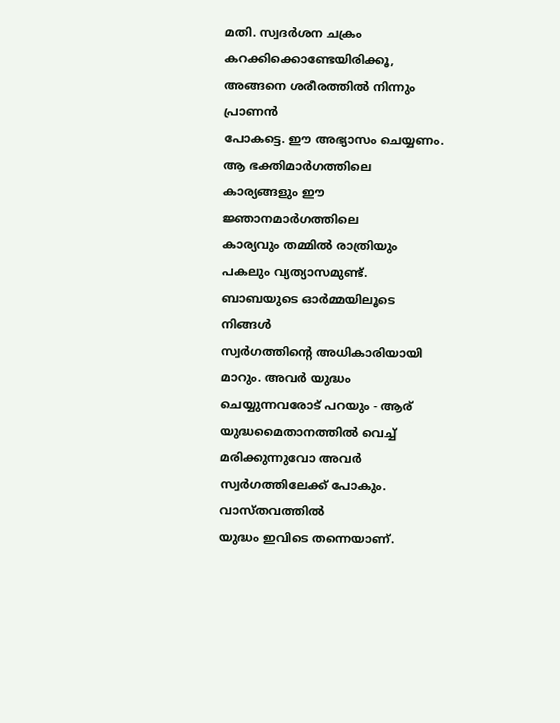മതി. സ്വദർശന ചക്രം കറക്കിക്കൊണ്ടേയിരിക്കൂ, അങ്ങനെ ശരീരത്തിൽ നിന്നും പ്രാണൻ
പോകട്ടെ. ഈ അഭ്യാസം ചെയ്യണം. ആ ഭക്തിമാർഗത്തിലെ കാര്യങ്ങളും ഈ ജ്ഞാനമാർഗത്തിലെ
കാര്യവും തമ്മിൽ രാത്രിയും പകലും വ്യത്യാസമുണ്ട്. ബാബയുടെ ഓർമ്മയിലൂടെ നിങ്ങൾ
സ്വർഗത്തിന്റെ അധികാരിയായി മാറും. അവർ യുദ്ധം ചെയ്യുന്നവരോട് പറയും - ആര്
യുദ്ധമൈതാനത്തിൽ വെച്ച് മരിക്കുന്നുവോ അവർ സ്വർഗത്തിലേക്ക് പോകും. വാസ്തവത്തിൽ
യുദ്ധം ഇവിടെ തന്നെയാണ്.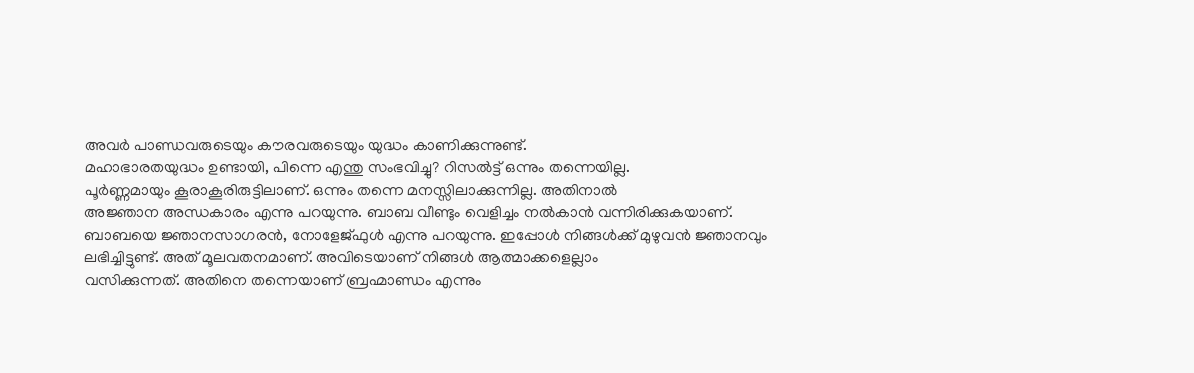അവർ പാണ്ഡവരുടെയും കൗരവരുടെയും യുദ്ധം കാണിക്കുന്നുണ്ട്.
മഹാഭാരതയുദ്ധം ഉണ്ടായി, പിന്നെ എന്തു സംഭവിച്ചു? റിസൽട്ട് ഒന്നും തന്നെയില്ല.
പൂർണ്ണമായും കൂരാകൂരിരുട്ടിലാണ്. ഒന്നും തന്നെ മനസ്സിലാക്കുന്നില്ല. അതിനാൽ
അജ്ഞാന അന്ധകാരം എന്നു പറയുന്നു. ബാബ വീണ്ടും വെളിച്ചം നൽകാൻ വന്നിരിക്കുകയാണ്.
ബാബയെ ജ്ഞാനസാഗരൻ, നോളേജ്ഫുൾ എന്നു പറയുന്നു. ഇപ്പോൾ നിങ്ങൾക്ക് മുഴുവൻ ജ്ഞാനവും
ലഭിച്ചിട്ടുണ്ട്. അത് മൂലവതനമാണ്. അവിടെയാണ് നിങ്ങൾ ആത്മാക്കളെല്ലാം
വസിക്കുന്നത്. അതിനെ തന്നെയാണ് ബ്രഹ്മാണ്ഡം എന്നും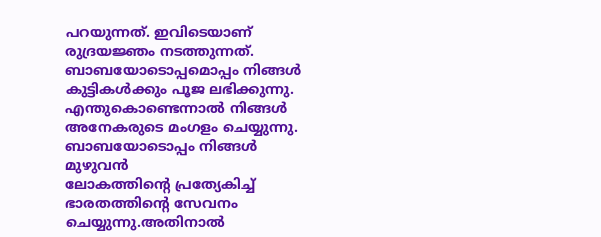പറയുന്നത്. ഇവിടെയാണ്
രുദ്രയജ്ഞം നടത്തുന്നത്. ബാബയോടൊപ്പമൊപ്പം നിങ്ങൾ കുട്ടികൾക്കും പൂജ ലഭിക്കുന്നു.
എന്തുകൊണ്ടെന്നാൽ നിങ്ങൾ അനേകരുടെ മംഗളം ചെയ്യുന്നു. ബാബയോടൊപ്പം നിങ്ങൾ മുഴുവൻ
ലോകത്തിന്റെ പ്രത്യേകിച്ച് ഭാരതത്തിന്റെ സേവനം ചെയ്യുന്നു.അതിനാൽ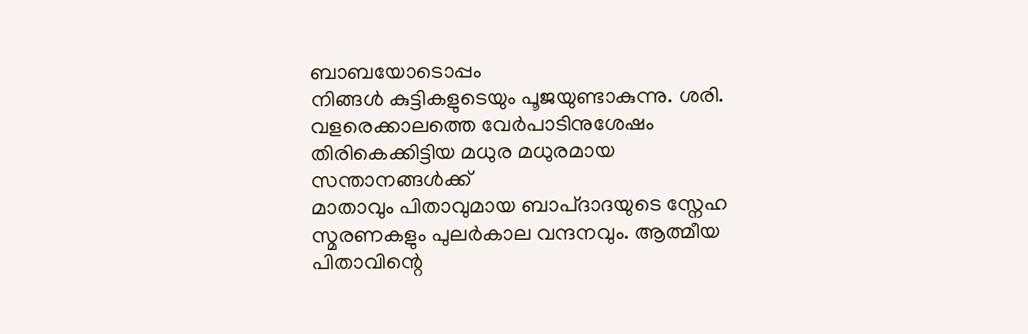ബാബയോടൊപ്പം
നിങ്ങൾ കുട്ടികളുടെയും പൂജയുണ്ടാകുന്നു. ശരി.
വളരെക്കാലത്തെ വേർപാടിനുശേഷം തിരികെക്കിട്ടിയ മധുര മധുരമായ സന്താനങ്ങൾക്ക്
മാതാവും പിതാവുമായ ബാപ്ദാദയുടെ സ്നേഹ സ്മരണകളും പുലർകാല വന്ദനവും. ആത്മീയ
പിതാവിന്റെ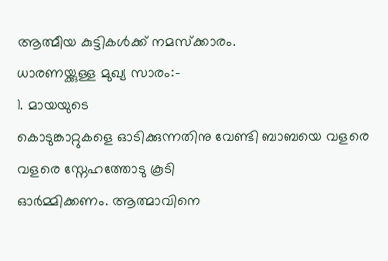ആത്മീയ കുട്ടികൾക്ക് നമസ്ക്കാരം.
ധാരണയ്ക്കുള്ള മുഖ്യ സാരം:-
1. മായയുടെ
കൊടുങ്കാറ്റുകളെ ഓടിക്കുന്നതിനു വേണ്ടി ബാബയെ വളരെ വളരെ സ്നേഹത്തോടു കൂടി
ഓർമ്മിക്കണം. ആത്മാവിനെ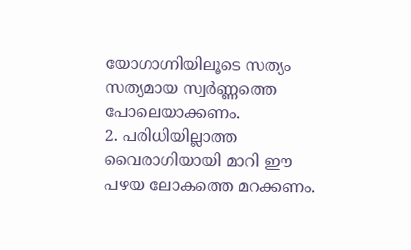യോഗാഗ്നിയിലൂടെ സത്യം സത്യമായ സ്വർണ്ണത്തെ പോലെയാക്കണം.
2. പരിധിയില്ലാത്ത
വൈരാഗിയായി മാറി ഈ പഴയ ലോകത്തെ മറക്കണം.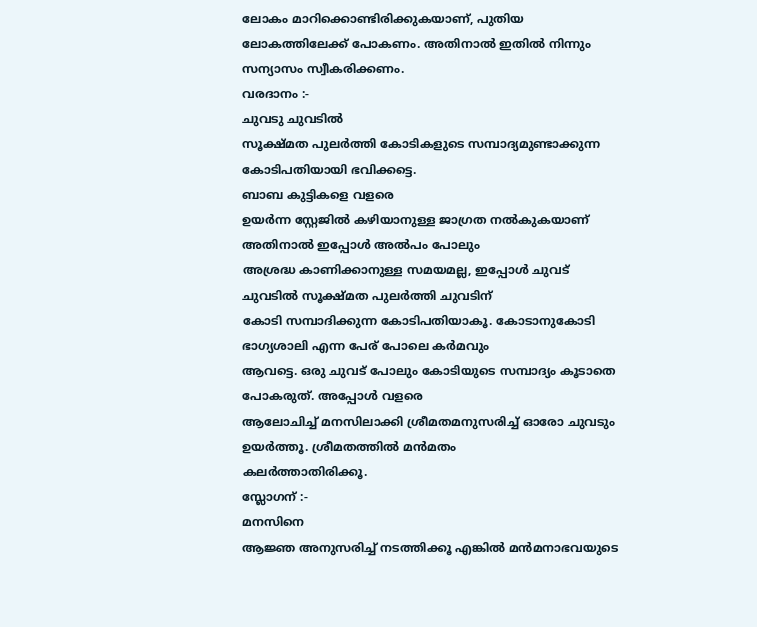ലോകം മാറിക്കൊണ്ടിരിക്കുകയാണ്, പുതിയ
ലോകത്തിലേക്ക് പോകണം. അതിനാൽ ഇതിൽ നിന്നും സന്യാസം സ്വീകരിക്കണം.
വരദാനം :-
ചുവടു ചുവടിൽ
സൂക്ഷ്മത പുലർത്തി കോടികളുടെ സമ്പാദ്യമുണ്ടാക്കുന്ന കോടിപതിയായി ഭവിക്കട്ടെ.
ബാബ കുട്ടികളെ വളരെ
ഉയർന്ന സ്റ്റേജിൽ കഴിയാനുള്ള ജാഗ്രത നൽകുകയാണ് അതിനാൽ ഇപ്പോൾ അൽപം പോലും
അശ്രദ്ധ കാണിക്കാനുള്ള സമയമല്ല, ഇപ്പോൾ ചുവട് ചുവടിൽ സൂക്ഷ്മത പുലർത്തി ചുവടിന്
കോടി സമ്പാദിക്കുന്ന കോടിപതിയാകൂ. കോടാനുകോടി ഭാഗ്യശാലി എന്ന പേര് പോലെ കർമവും
ആവട്ടെ. ഒരു ചുവട് പോലും കോടിയുടെ സമ്പാദ്യം കൂടാതെ പോകരുത്. അപ്പോൾ വളരെ
ആലോചിച്ച് മനസിലാക്കി ശ്രീമതമനുസരിച്ച് ഓരോ ചുവടും ഉയർത്തൂ. ശ്രീമതത്തിൽ മൻമതം
കലർത്താതിരിക്കൂ.
സ്ലോഗന് :-
മനസിനെ
ആജ്ഞ അനുസരിച്ച് നടത്തിക്കൂ എങ്കിൽ മൻമനാഭവയുടെ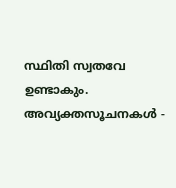സ്ഥിതി സ്വതവേ ഉണ്ടാകും.
അവ്യക്തസൂചനകൾ -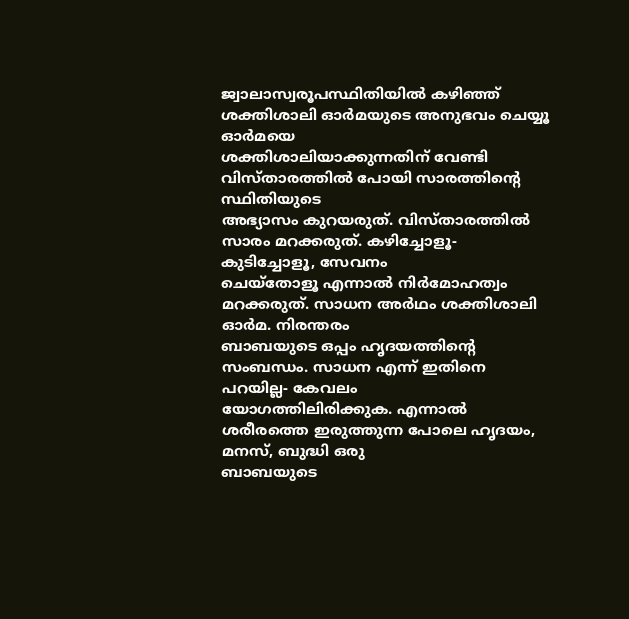ജ്വാലാസ്വരൂപസ്ഥിതിയിൽ കഴിഞ്ഞ് ശക്തിശാലി ഓർമയുടെ അനുഭവം ചെയ്യൂ
ഓർമയെ
ശക്തിശാലിയാക്കുന്നതിന് വേണ്ടി വിസ്താരത്തിൽ പോയി സാരത്തിന്റെ സ്ഥിതിയുടെ
അഭ്യാസം കുറയരുത്. വിസ്താരത്തിൽ സാരം മറക്കരുത്. കഴിച്ചോളൂ- കുടിച്ചോളൂ, സേവനം
ചെയ്തോളൂ എന്നാൽ നിർമോഹത്വം മറക്കരുത്. സാധന അർഥം ശക്തിശാലി ഓർമ. നിരന്തരം
ബാബയുടെ ഒപ്പം ഹൃദയത്തിന്റെ സംബന്ധം. സാധന എന്ന് ഇതിനെ പറയില്ല- കേവലം
യോഗത്തിലിരിക്കുക. എന്നാൽ ശരീരത്തെ ഇരുത്തുന്ന പോലെ ഹൃദയം, മനസ്, ബുദ്ധി ഒരു
ബാബയുടെ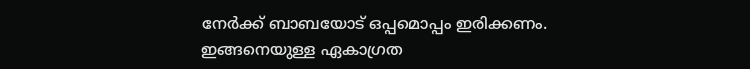നേർക്ക് ബാബയോട് ഒപ്പമൊപ്പം ഇരിക്കണം. ഇങ്ങനെയുള്ള ഏകാഗ്രത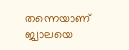തന്നെയാണ്
ജ്വാലയെ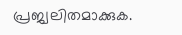പ്രജ്വലിതമാക്കുക.